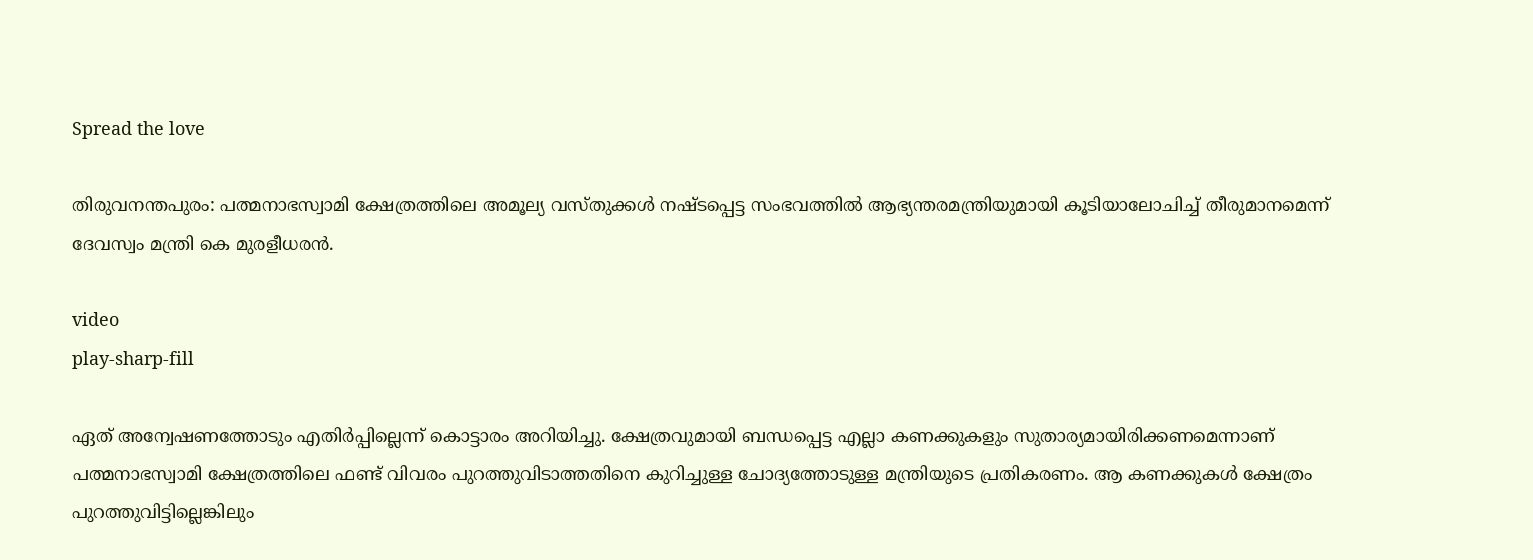Spread the love

തിരുവനന്തപുരം: പത്മനാഭസ്വാമി ക്ഷേത്രത്തിലെ അമൂല്യ വസ്തുക്കള്‍ നഷ്ടപ്പെട്ട സംഭവത്തില്‍ ആഭ്യന്തരമന്ത്രിയുമായി കൂടിയാലോചിച്ച്‌ തീരുമാനമെന്ന് ദേവസ്വം മന്ത്രി കെ മുരളീധരൻ.

video
play-sharp-fill

ഏത് അന്വേഷണത്തോടും എതിർപ്പില്ലെന്ന് കൊട്ടാരം അറിയിച്ചു. ക്ഷേത്രവുമായി ബന്ധപ്പെട്ട എല്ലാ കണക്കുകളും സുതാര്യമായിരിക്കണമെന്നാണ് പത്മനാഭസ്വാമി ക്ഷേത്രത്തിലെ ഫണ്ട് വിവരം പുറത്തുവിടാത്തതിനെ കുറിച്ചുള്ള ചോദ്യത്തോടുള്ള മന്ത്രിയുടെ പ്രതികരണം. ആ കണക്കുകള്‍ ക്ഷേത്രം പുറത്തുവിട്ടില്ലെങ്കിലും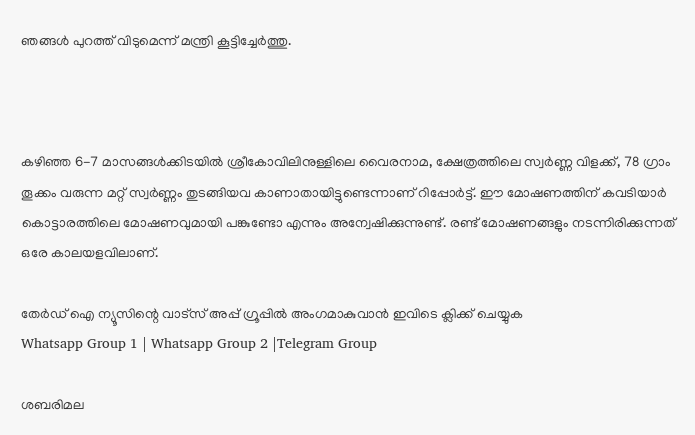ഞങ്ങള്‍ പുറത്ത് വിടുമെന്ന് മന്ത്രി കൂട്ടിച്ചേർത്തു.



കഴിഞ്ഞ 6-7 മാസങ്ങള്‍ക്കിടയില്‍ ശ്രീകോവിലിനുള്ളിലെ വൈരനാമ, ക്ഷേത്രത്തിലെ സ്വർണ്ണ വിളക്ക്, 78 ഗ്രാം തൂക്കം വരുന്ന മറ്റ് സ്വർണ്ണം തുടങ്ങിയവ കാണാതായിട്ടുണ്ടെന്നാണ് റിപ്പോർട്ട്. ഈ മോഷണത്തിന് കവടിയാർ കൊട്ടാരത്തിലെ മോഷണവുമായി പങ്കുണ്ടോ എന്നും അന്വേഷിക്കുന്നുണ്ട്. രണ്ട് മോഷണങ്ങളും നടന്നിരിക്കുന്നത് ഒരേ കാലയളവിലാണ്.

തേർഡ് ഐ ന്യൂസിന്റെ വാട്സ് അപ്പ് ഗ്രൂപ്പിൽ അംഗമാകുവാൻ ഇവിടെ ക്ലിക്ക് ചെയ്യുക
Whatsapp Group 1 | Whatsapp Group 2 |Telegram Group

ശബരിമല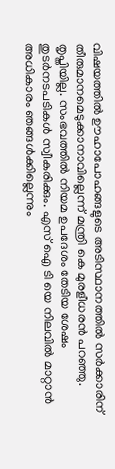വിഷയത്തില്‍ ഊഹാപോഹങ്ങളുടെ അടിസ്ഥാനത്തില്‍ സർക്കാരിന് തീരുമാനമെടുക്കാനാവില്ലെന്ന് മന്ത്രി കെ മുരളീധരൻ പറഞ്ഞു. തൃപ്തിയില്ല. സംഭവത്തില്‍ നിയമ ഉപദേശം തേടിയ ശേഷം തുടർനടപടികള്‍ സ്വീകരിക്കും. എസ് ഐ ടി യെ നിലവില്‍ മാറ്റാൻ അധികാരം ഞങ്ങള്‍ക്കില്ലെന്നും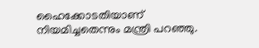ഹൈക്കോടതിയാണ് നിയമിച്ചതെന്നും മന്ത്രി പറഞ്ഞു.